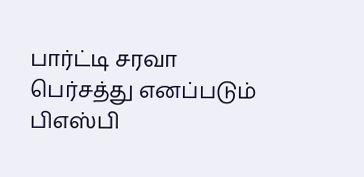பார்ட்டி சரவா பெர்சத்து எனப்படும் பிஎஸ்பி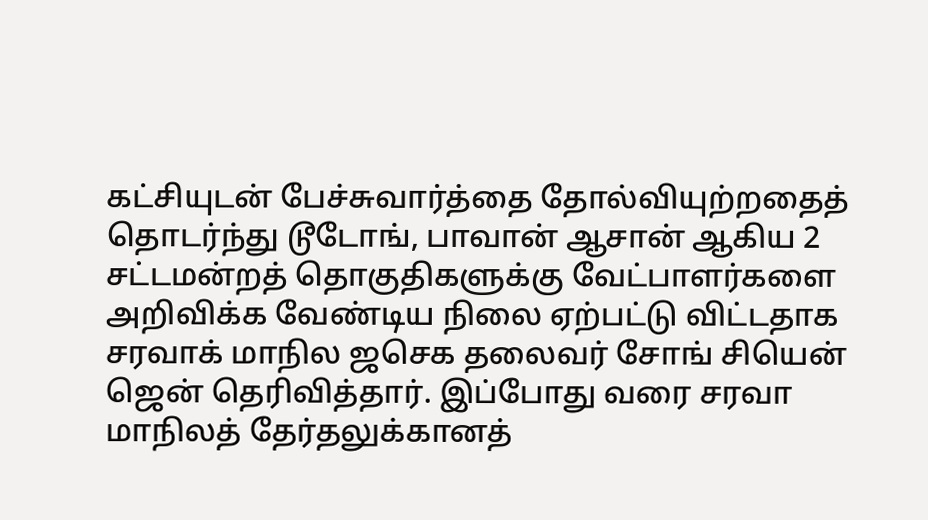கட்சியுடன் பேச்சுவார்த்தை தோல்வியுற்றதைத் தொடர்ந்து டூடோங், பாவான் ஆசான் ஆகிய 2 சட்டமன்றத் தொகுதிகளுக்கு வேட்பாளர்களை அறிவிக்க வேண்டிய நிலை ஏற்பட்டு விட்டதாக சரவாக் மாநில ஜசெக தலைவர் சோங் சியென் ஜென் தெரிவித்தார். இப்போது வரை சரவா மாநிலத் தேர்தலுக்கானத்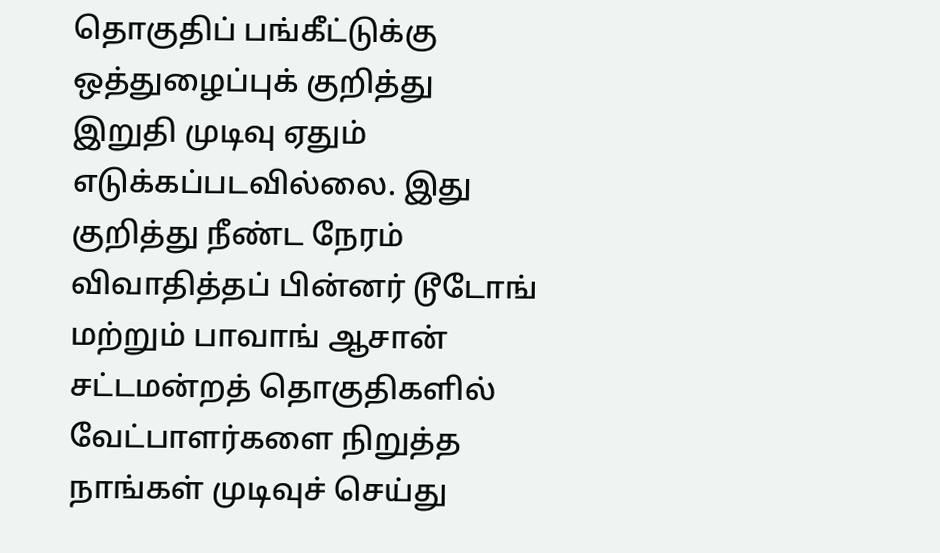தொகுதிப் பங்கீட்டுக்கு ஒத்துழைப்புக் குறித்து இறுதி முடிவு ஏதும் எடுக்கப்படவில்லை. இது குறித்து நீண்ட நேரம் விவாதித்தப் பின்னர் டூடோங் மற்றும் பாவாங் ஆசான் சட்டமன்றத் தொகுதிகளில் வேட்பாளர்களை நிறுத்த நாங்கள் முடிவுச் செய்து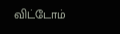விட்டோம்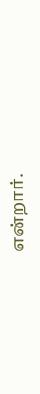என்றார்.